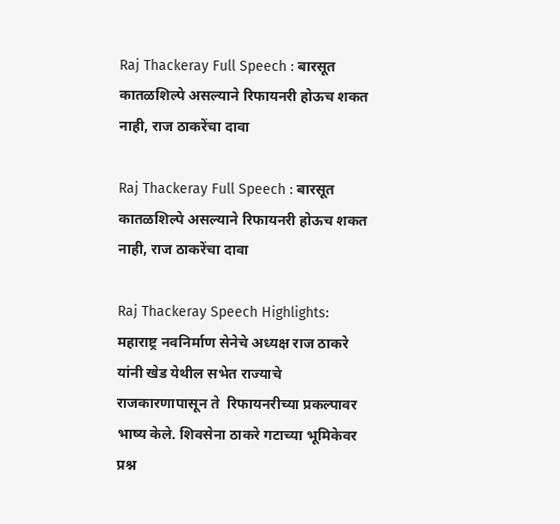Raj Thackeray Full Speech : बारसूत कातळशिल्पे असल्याने रिफायनरी होऊच शकत नाही, राज ठाकरेंचा दावा

Raj Thackeray Full Speech : बारसूत कातळशिल्पे असल्याने रिफायनरी होऊच शकत नाही, राज ठाकरेंचा दावा

Raj Thackeray Speech Highlights:  महाराष्ट्र नवनिर्माण सेनेचे अध्यक्ष राज ठाकरे यांनी खेड येथील सभेत राज्याचे राजकारणापासून ते  रिफायनरीच्या प्रकल्पावर भाष्य केले. शिवसेना ठाकरे गटाच्या भूमिकेवर प्रश्न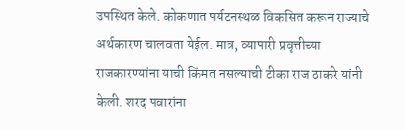उपस्थित केले. कोकणात पर्यटनस्थळ विकसित करून राज्याचे अर्थकारण चालवता येईल. मात्र, व्यापारी प्रवृत्तीच्या राजकारण्यांना याची किंमत नसल्याची टीका राज ठाकरे यांनी केली. शरद पवारांना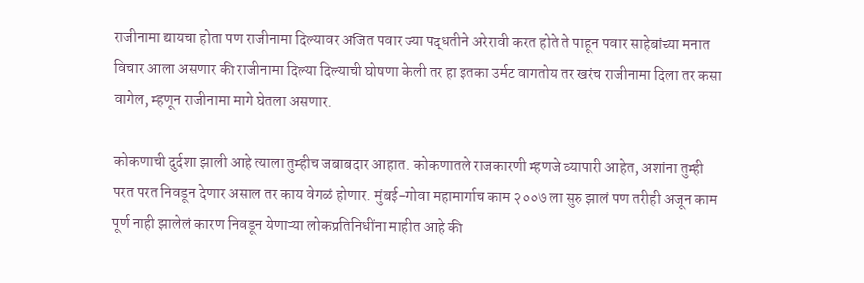राजीनामा द्यायचा होता पण राजीनामा दिल्यावर अजित पवार ज्या पद्धतीने अरेरावी करत होते ते पाहून पवार साहेबांच्या मनात विचार आला असणार की राजीनामा दिल्या दिल्याची घोषणा केली तर हा इतका उर्मट वागतोय तर खरंच राजीनामा दिला तर कसा वागेल, म्हणून राजीनामा मागे घेतला असणार.

कोकणाची दुर्दशा झाली आहे त्याला तुम्हीच जबाबदार आहात. कोकणातले राजकारणी म्हणजे व्यापारी आहेत, अशांना तुम्ही परत परत निवडून देणार असाल तर काय वेगळं होणार. मुंबई-गोवा महामार्गाच काम २००७ ला सुरु झालं पण तरीही अजून काम पूर्ण नाही झालेलं कारण निवडून येणाऱ्या लोकप्रतिनिधींना माहीत आहे की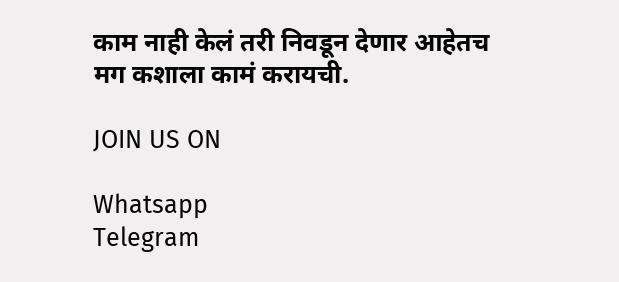काम नाही केलं तरी निवडून देणार आहेतच मग कशाला कामं करायची.

JOIN US ON

Whatsapp
Telegram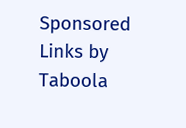Sponsored Links by Taboola